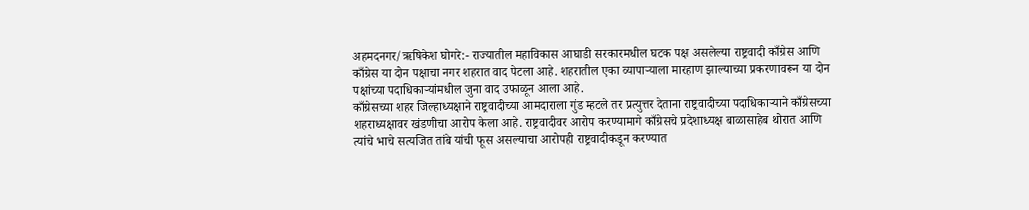अहमदनगर/ऋषिकेश घोगरे:- राज्यातील महाविकास आघाडी सरकारमधील घटक पक्ष असलेल्या राष्ट्रवादी काँग्रेस आणि काँग्रेस या दोन पक्षाचा नगर शहरात वाद पेटला आहे. शहरातील एका व्यापाऱ्याला मारहाण झाल्याच्या प्रकरणावरून या दोन पक्षांच्या पदाधिकाऱ्यांमधील जुना वाद उफाळून आला आहे.
काँग्रेसच्या शहर जिल्हाध्यक्षाने राष्ट्रवादीच्या आमदाराला गुंड म्हटले तर प्रत्युत्तर देताना राष्ट्रवादीच्या पदाधिकाऱ्याने काँग्रेसच्या शहराध्यक्षावर खंडणीचा आरोप केला आहे. राष्ट्रवादीवर आरोप करण्यामागे काँग्रेसचे प्रदेशाध्यक्ष बाळासाहेब थोरात आणि त्यांचे भाचे सत्यजित तांबे यांची फूस असल्याचा आरोपही राष्ट्रवादीकडून करण्यात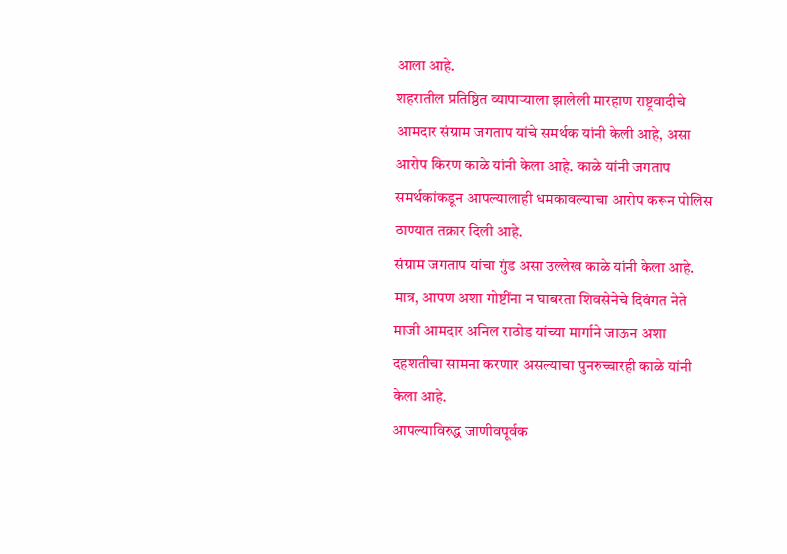आला आहे.
शहरातील प्रतिष्ठित व्यापाऱ्याला झालेली मारहाण राष्ट्रवादीचे आमदार संग्राम जगताप यांचे समर्थक यांनी केली आहे, असा आरोप किरण काळे यांनी केला आहे. काळे यांनी जगताप समर्थकांकडून आपल्यालाही धमकावल्याचा आरोप करून पोलिस ठाण्यात तक्रार दिली आहे.
संग्राम जगताप यांचा गुंड असा उल्लेख काळे यांनी केला आहे. मात्र, आपण अशा गोष्टींना न घाबरता शिवसेनेचे दिवंगत नेते माजी आमदार अनिल राठोड यांच्या मार्गाने जाऊन अशा दहशतीचा सामना करणार असल्याचा पुनरुच्चारही काळे यांनी केला आहे.
आपल्याविरुद्ध जाणीवपूर्वक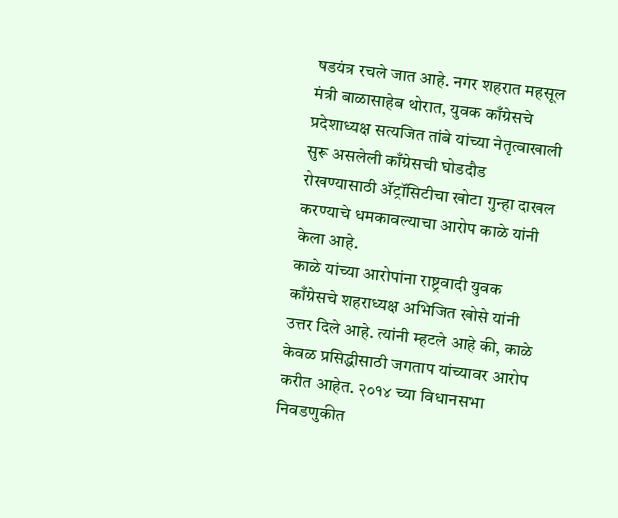षडयंत्र रचले जात आहे. नगर शहरात महसूल मंत्री बाळासाहेब थोरात, युवक काँग्रेसचे प्रदेशाध्यक्ष सत्यजित तांबे यांच्या नेतृत्वाखाली सुरू असलेली काँग्रेसची घोडदौड रोखण्यासाठी ॲट्रॉसिटीचा खोटा गुन्हा दाखल करण्याचे धमकावल्याचा आरोप काळे यांनी केला आहे.
काळे यांच्या आरोपांना राष्ट्रवादी युवक काँग्रेसचे शहराध्यक्ष अभिजित खोसे यांनी उत्तर दिले आहे. त्यांनी म्हटले आहे की, काळे केवळ प्रसिद्धीसाठी जगताप यांच्यावर आरोप करीत आहेत. २०१४ च्या विधानसभा निवडणुकीत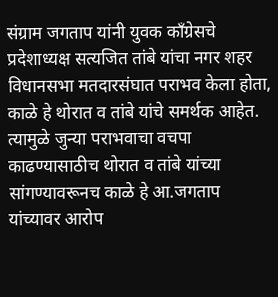संग्राम जगताप यांनी युवक काँग्रेसचे प्रदेशाध्यक्ष सत्यजित तांबे यांचा नगर शहर विधानसभा मतदारसंघात पराभव केला होता, काळे हे थोरात व तांबे यांचे समर्थक आहेत.
त्यामुळे जुन्या पराभवाचा वचपा काढण्यासाठीच थोरात व तांबे यांच्या सांगण्यावरूनच काळे हे आ.जगताप यांच्यावर आरोप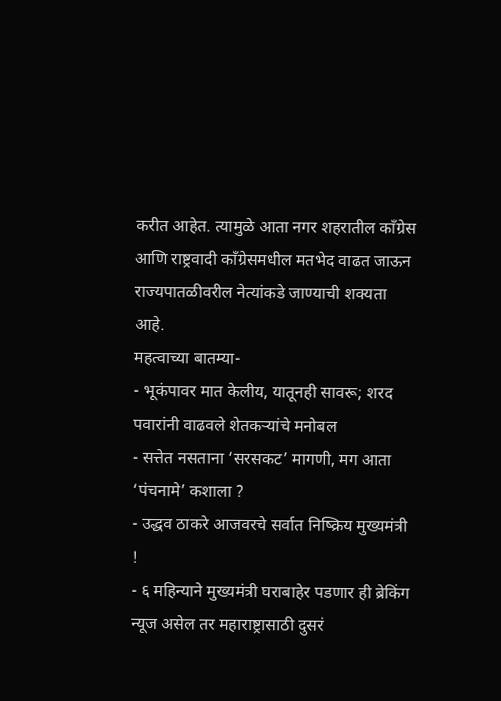करीत आहेत. त्यामुळे आता नगर शहरातील काँग्रेस आणि राष्ट्रवादी काँग्रेसमधील मतभेद वाढत जाऊन राज्यपातळीवरील नेत्यांकडे जाण्याची शक्यता आहे.
महत्वाच्या बातम्या-
- भूकंपावर मात केलीय, यातूनही सावरू; शरद पवारांनी वाढवले शेतकऱ्यांचे मनोबल
- सत्तेत नसताना ‘सरसकट’ मागणी, मग आता ‘पंचनामे’ कशाला ?
- उद्धव ठाकरे आजवरचे सर्वात निष्क्रिय मुख्यमंत्री !
- ६ महिन्याने मुख्यमंत्री घराबाहेर पडणार ही ब्रेकिंग न्यूज असेल तर महाराष्ट्रासाठी दुसरं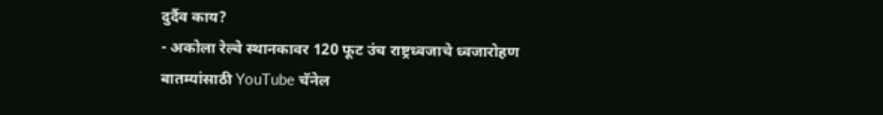दुर्दैव काय?
- अकोला रेल्वे स्थानकावर 120 फूट उंच राष्ट्रध्वजाचे ध्वजारोहण
बातम्यांसाठी YouTube चॅनेल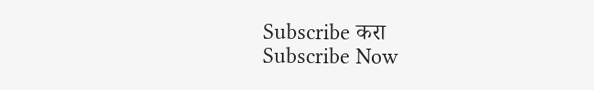Subscribe करा
Subscribe Now